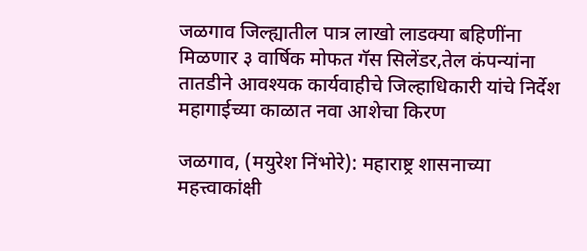जळगाव जिल्ह्यातील पात्र लाखो लाडक्या बहिणींना मिळणार ३ वार्षिक मोफत गॅस सिलेंडर,तेल कंपन्यांना तातडीने आवश्यक कार्यवाहीचे जिल्हाधिकारी यांचे निर्देश
महागाईच्या काळात नवा आशेचा किरण

जळगाव, (मयुरेश निंभोरे): महाराष्ट्र शासनाच्या महत्त्वाकांक्षी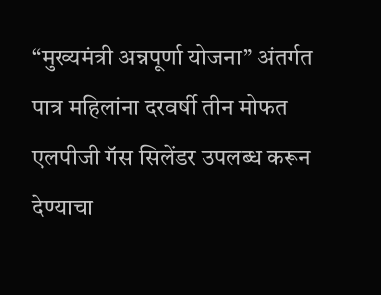“मुख्यमंत्री अन्नपूर्णा योजना” अंतर्गत पात्र महिलांना दरवर्षी तीन मोफत एलपीजी गॅस सिलेंडर उपलब्ध करून देण्याचा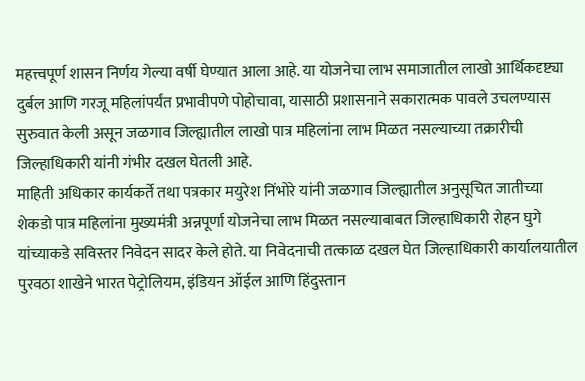महत्त्वपूर्ण शासन निर्णय गेल्या वर्षी घेण्यात आला आहे. या योजनेचा लाभ समाजातील लाखो आर्थिकदृष्ट्या दुर्बल आणि गरजू महिलांपर्यंत प्रभावीपणे पोहोचावा, यासाठी प्रशासनाने सकारात्मक पावले उचलण्यास सुरुवात केली असून जळगाव जिल्ह्यातील लाखो पात्र महिलांना लाभ मिळत नसल्याच्या तक्रारीची जिल्हाधिकारी यांनी गंभीर दखल घेतली आहे.
माहिती अधिकार कार्यकर्ते तथा पत्रकार मयुरेश निंभोरे यांनी जळगाव जिल्ह्यातील अनुसूचित जातीच्या शेकडो पात्र महिलांना मुख्यमंत्री अन्नपूर्णा योजनेचा लाभ मिळत नसल्याबाबत जिल्हाधिकारी रोहन घुगे यांच्याकडे सविस्तर निवेदन सादर केले होते. या निवेदनाची तत्काळ दखल घेत जिल्हाधिकारी कार्यालयातील पुरवठा शाखेने भारत पेट्रोलियम, इंडियन ऑईल आणि हिंदुस्तान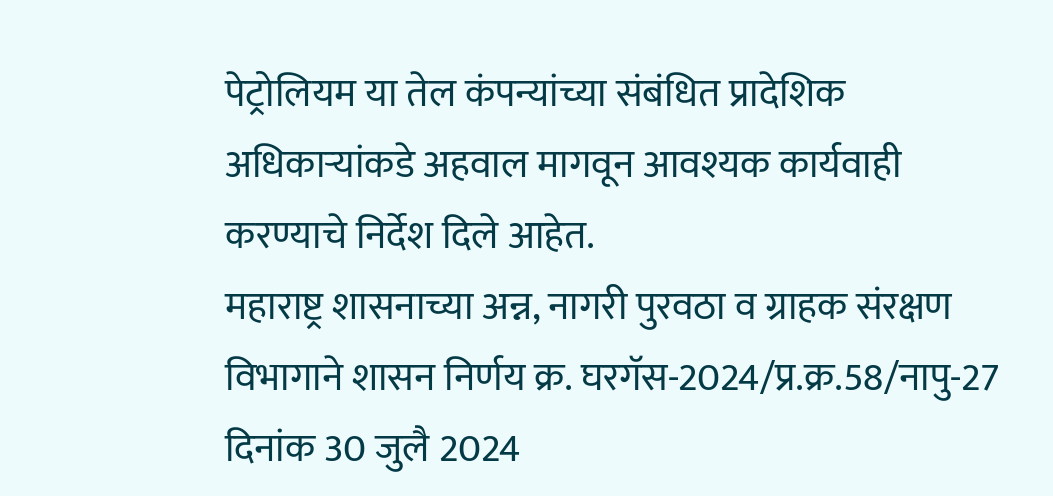पेट्रोलियम या तेल कंपन्यांच्या संबंधित प्रादेशिक अधिकाऱ्यांकडे अहवाल मागवून आवश्यक कार्यवाही करण्याचे निर्देश दिले आहेत.
महाराष्ट्र शासनाच्या अन्न, नागरी पुरवठा व ग्राहक संरक्षण विभागाने शासन निर्णय क्र. घरगॅस-2024/प्र.क्र.58/नापु-27 दिनांक 30 जुलै 2024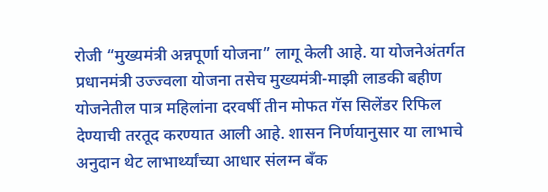रोजी “मुख्यमंत्री अन्नपूर्णा योजना” लागू केली आहे. या योजनेअंतर्गत प्रधानमंत्री उज्ज्वला योजना तसेच मुख्यमंत्री-माझी लाडकी बहीण योजनेतील पात्र महिलांना दरवर्षी तीन मोफत गॅस सिलेंडर रिफिल देण्याची तरतूद करण्यात आली आहे. शासन निर्णयानुसार या लाभाचे अनुदान थेट लाभार्थ्यांच्या आधार संलग्न बँक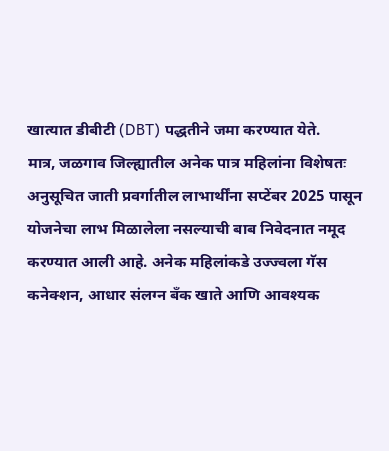खात्यात डीबीटी (DBT) पद्धतीने जमा करण्यात येते.
मात्र, जळगाव जिल्ह्यातील अनेक पात्र महिलांना विशेषतः अनुसूचित जाती प्रवर्गातील लाभार्थींना सप्टेंबर 2025 पासून योजनेचा लाभ मिळालेला नसल्याची बाब निवेदनात नमूद करण्यात आली आहे. अनेक महिलांकडे उज्ज्वला गॅस कनेक्शन, आधार संलग्न बँक खाते आणि आवश्यक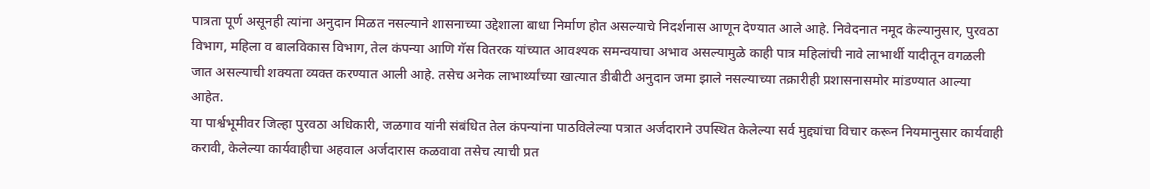पात्रता पूर्ण असूनही त्यांना अनुदान मिळत नसल्याने शासनाच्या उद्देशाला बाधा निर्माण होत असल्याचे निदर्शनास आणून देण्यात आले आहे. निवेदनात नमूद केल्यानुसार, पुरवठा विभाग, महिला व बालविकास विभाग, तेल कंपन्या आणि गॅस वितरक यांच्यात आवश्यक समन्वयाचा अभाव असल्यामुळे काही पात्र महिलांची नावे लाभार्थी यादीतून वगळली जात असल्याची शक्यता व्यक्त करण्यात आली आहे. तसेच अनेक लाभार्थ्यांच्या खात्यात डीबीटी अनुदान जमा झाले नसल्याच्या तक्रारीही प्रशासनासमोर मांडण्यात आल्या आहेत.
या पार्श्वभूमीवर जिल्हा पुरवठा अधिकारी, जळगाव यांनी संबंधित तेल कंपन्यांना पाठविलेल्या पत्रात अर्जदाराने उपस्थित केलेल्या सर्व मुद्द्यांचा विचार करून नियमानुसार कार्यवाही करावी, केलेल्या कार्यवाहीचा अहवाल अर्जदारास कळवावा तसेच त्याची प्रत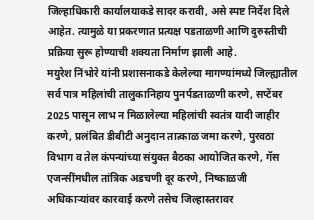जिल्हाधिकारी कार्यालयाकडे सादर करावी, असे स्पष्ट निर्देश दिले आहेत. त्यामुळे या प्रकरणात प्रत्यक्ष पडताळणी आणि दुरुस्तीची प्रक्रिया सुरू होण्याची शक्यता निर्माण झाली आहे.
मयुरेश निंभोरे यांनी प्रशासनाकडे केलेल्या मागण्यांमध्ये जिल्ह्यातील सर्व पात्र महिलांची तालुकानिहाय पुनर्पडताळणी करणे, सप्टेंबर 2025 पासून लाभ न मिळालेल्या महिलांची स्वतंत्र यादी जाहीर करणे, प्रलंबित डीबीटी अनुदान तात्काळ जमा करणे, पुरवठा विभाग व तेल कंपन्यांच्या संयुक्त बैठका आयोजित करणे, गॅस एजन्सींमधील तांत्रिक अडचणी दूर करणे, निष्काळजी अधिकाऱ्यांवर कारवाई करणे तसेच जिल्हास्तरावर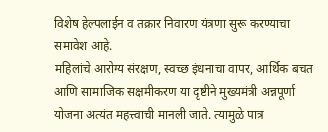विशेष हेल्पलाईन व तक्रार निवारण यंत्रणा सुरू करण्याचा समावेश आहे.
महिलांचे आरोग्य संरक्षण, स्वच्छ इंधनाचा वापर, आर्थिक बचत आणि सामाजिक सक्षमीकरण या दृष्टीने मुख्यमंत्री अन्नपूर्णा योजना अत्यंत महत्त्वाची मानली जाते. त्यामुळे पात्र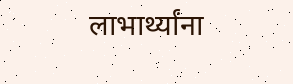लाभार्थ्यांना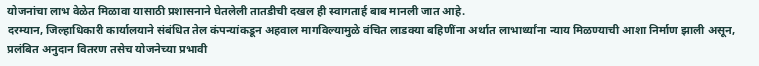योजनांचा लाभ वेळेत मिळावा यासाठी प्रशासनाने घेतलेली तातडीची दखल ही स्वागतार्ह बाब मानली जात आहे.
दरम्यान, जिल्हाधिकारी कार्यालयाने संबंधित तेल कंपन्यांकडून अहवाल मागविल्यामुळे वंचित लाडक्या बहिणींना अर्थात लाभार्थ्यांना न्याय मिळण्याची आशा निर्माण झाली असून, प्रलंबित अनुदान वितरण तसेच योजनेच्या प्रभावी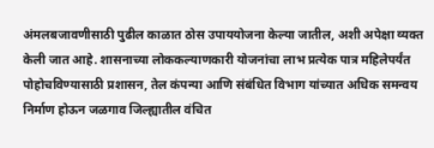अंमलबजावणीसाठी पुढील काळात ठोस उपाययोजना केल्या जातील, अशी अपेक्षा व्यक्त केली जात आहे. शासनाच्या लोककल्याणकारी योजनांचा लाभ प्रत्येक पात्र महिलेपर्यंत पोहोचविण्यासाठी प्रशासन, तेल कंपन्या आणि संबंधित विभाग यांच्यात अधिक समन्वय निर्माण होऊन जळगाव जिल्ह्यातील वंचित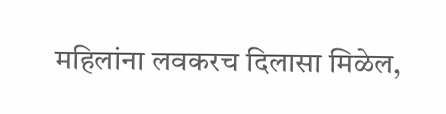महिलांना लवकरच दिलासा मिळेल,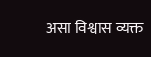असा विश्वास व्यक्त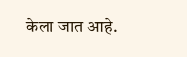केला जात आहे.